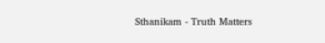Sthanikam - Truth Matters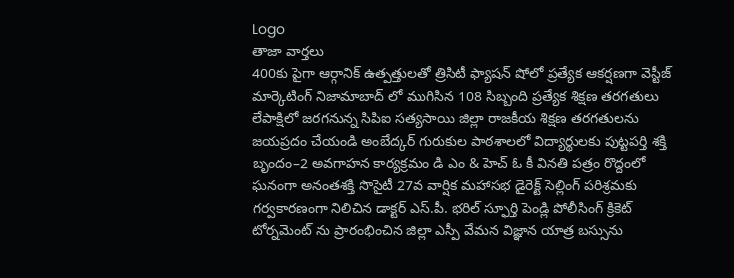Logo
తాజా వార్తలు
400కు పైగా ఆర్గానిక్ ఉత్పత్తులతో త్రిసిటీ ఫ్యాషన్ షోలో ప్రత్యేక ఆకర్షణగా వెస్టీజ్ మార్కెటింగ్ నిజామాబాద్ లో ముగిసిన 108 సిబ్బంది ప్రత్యేక శిక్షణ తరగతులు లేపాక్షిలో జరగనున్న సిపిఐ సత్యసాయి జిల్లా రాజకీయ శిక్షణ తరగతులను జయప్రదం చేయండి అంబేద్కర్ గురుకుల పాఠశాలలో విద్యార్థులకు పుట్టపర్తి శక్తి బృందం–2 అవగాహన కార్యక్రమం డి ఎం & హెచ్ ఓ కీ వినతి పత్రం రొద్దంలో ఘనంగా అనంతశక్తి సొసైటీ 27వ వార్షిక మహాసభ డైరెక్ట్ సెల్లింగ్ పరిశ్రమకు గర్వకారణంగా నిలిచిన డాక్టర్ ఎస్.పీ. భరిల్ స్ఫూర్తి పెండ్లి పోలీసింగ్ క్రికెట్ టోర్నమెంట్ ను ప్రారంభించిన జిల్లా ఎస్పీ వేమన విజ్ఞాన యాత్ర బస్సును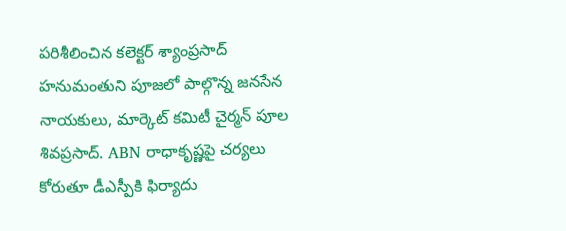పరిశీలించిన కలెక్టర్ శ్యాంప్రసాద్ హనుమంతుని పూజలో పాల్గొన్న జనసేన నాయకులు, మార్కెట్ కమిటీ చైర్మన్ పూల శివప్రసాద్. ABN రాధాకృష్ణపై చర్యలు కోరుతూ డీఎస్పీకి ఫిర్యాదు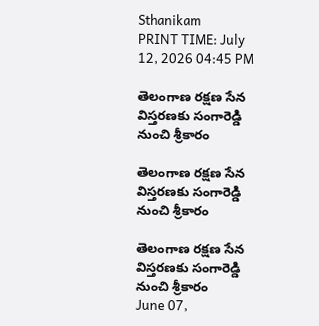Sthanikam
PRINT TIME: July 12, 2026 04:45 PM

తెలంగాణ రక్షణ సేన విస్తరణకు సంగారెడ్డి నుంచి శ్రీకారం

తెలంగాణ రక్షణ సేన విస్తరణకు సంగారెడ్డి నుంచి శ్రీకారం

తెలంగాణ రక్షణ సేన విస్తరణకు సంగారెడ్డి నుంచి శ్రీకారం
June 07,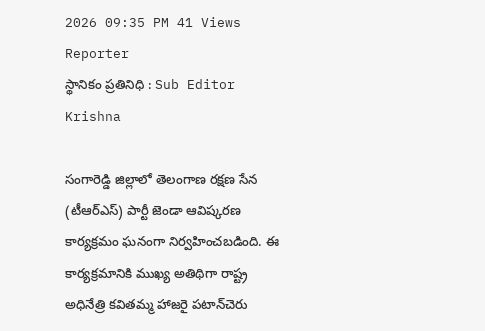2026 09:35 PM 41 Views
Reporter
స్థానికం ప్రతినిధి : Sub Editor
Krishna

సంగారెడ్డి జిల్లాలో తెలంగాణ రక్షణ సేన (టీఆర్ఎస్) పార్టీ జెండా ఆవిష్కరణ కార్యక్రమం ఘనంగా నిర్వహించబడింది. ఈ కార్యక్రమానికి ముఖ్య అతిథిగా రాష్ట్ర అధినేత్రి కవితమ్మ హాజరై పటాన్‌చెరు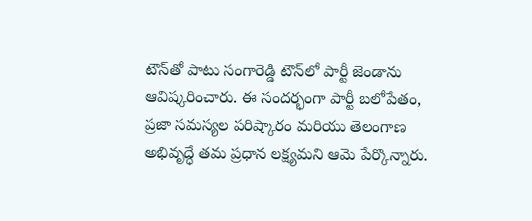టౌన్‌తో పాటు సంగారెడ్డి టౌన్‌లో పార్టీ జెండాను ఆవిష్కరించారు. ఈ సందర్భంగా పార్టీ బలోపేతం, ప్రజా సమస్యల పరిష్కారం మరియు తెలంగాణ అభివృద్ధే తమ ప్రధాన లక్ష్యమని ఆమె పేర్కొన్నారు.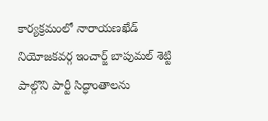కార్యక్రమంలో నారాయణఖేడ్ నియోజకవర్గ ఇంచార్జ్ బాపుమల్ శెట్టి పాల్గొని పార్టీ సిద్ధాంతాలను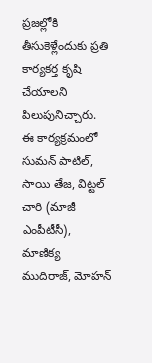ప్రజల్లోకి తీసుకెళ్లేందుకు ప్రతి కార్యకర్త కృషి చేయాలని పిలుపునిచ్చారు. ఈ కార్యక్రమంలో సుమన్ పాటిల్, సాయి తేజ, విట్టల్ చారి (మాజీ ఎంపీటీసీ), మాణిక్య ముదిరాజ్, మోహన్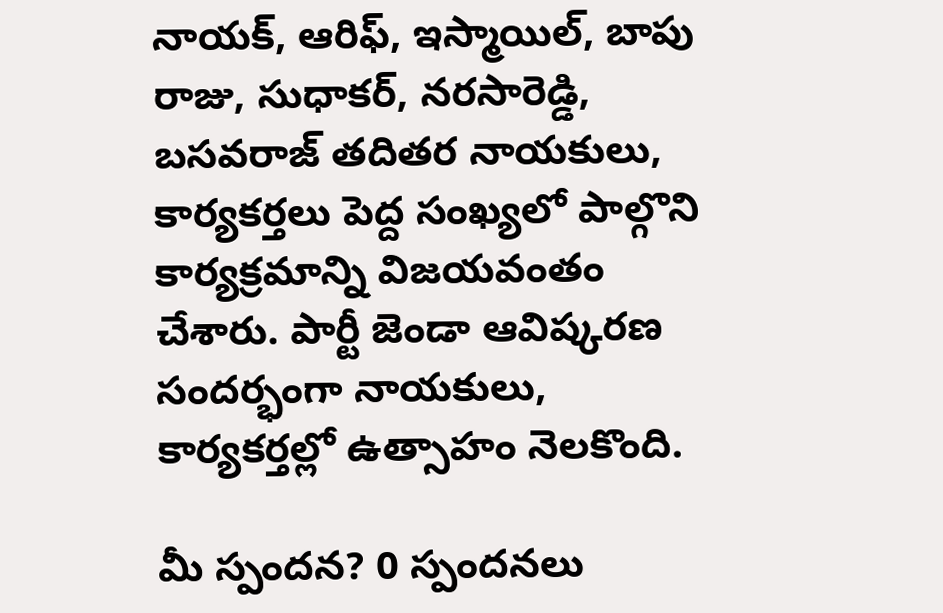నాయక్, ఆరిఫ్, ఇస్మాయిల్, బాపు రాజు, సుధాకర్, నరసారెడ్డి, బసవరాజ్ తదితర నాయకులు, కార్యకర్తలు పెద్ద సంఖ్యలో పాల్గొని కార్యక్రమాన్ని విజయవంతం చేశారు. పార్టీ జెండా ఆవిష్కరణ సందర్భంగా నాయకులు, కార్యకర్తల్లో ఉత్సాహం నెలకొంది.

మీ స్పందన? 0 స్పందనలు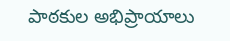పాఠకుల అభిప్రాయాలు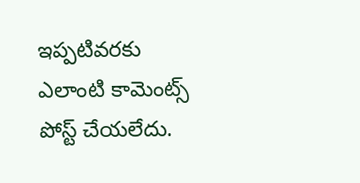ఇప్పటివరకు ఎలాంటి కామెంట్స్ పోస్ట్ చేయలేదు.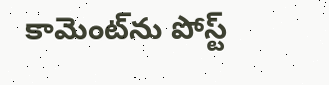కామెంట్‌ను పోస్ట్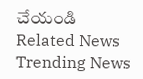చేయండి
Related News
Trending News